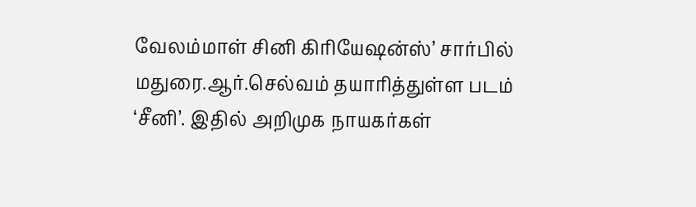வேலம்மாள் சினி கிரியேஷன்ஸ்’ சார்பில் மதுரை.ஆர்.செல்வம் தயாரித்துள்ள படம் ‘சீனி’. இதில் அறிமுக நாயகர்கள்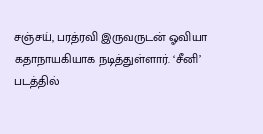சஞ்சய், பரத்ரவி இருவருடன் ஓவியா கதாநாயகியாக நடித்துள்ளார். ‘சீனி’ படத்தில்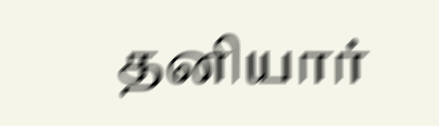தனியார்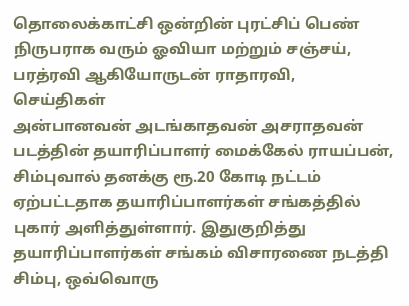தொலைக்காட்சி ஒன்றின் புரட்சிப் பெண் நிருபராக வரும் ஓவியா மற்றும் சஞ்சய், பரத்ரவி ஆகியோருடன் ராதாரவி,
செய்திகள்
அன்பானவன் அடங்காதவன் அசராதவன் படத்தின் தயாரிப்பாளர் மைக்கேல் ராயப்பன், சிம்புவால் தனக்கு ரூ.20 கோடி நட்டம் ஏற்பட்டதாக தயாரிப்பாளர்கள் சங்கத்தில் புகார் அளித்துள்ளார். இதுகுறித்து தயாரிப்பாளர்கள் சங்கம் விசாரணை நடத்தி சிம்பு, ஒவ்வொரு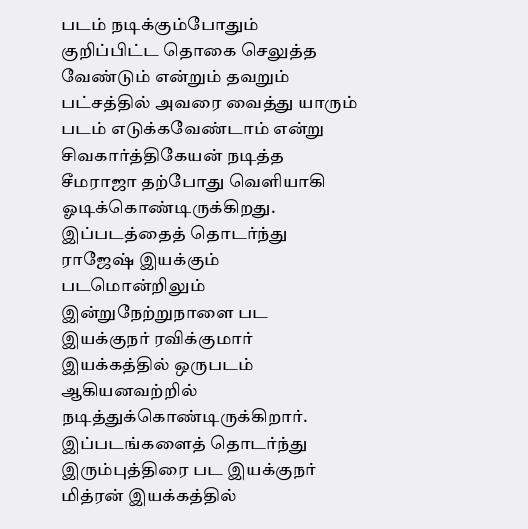படம் நடிக்கும்போதும் குறிப்பிட்ட தொகை செலுத்த வேண்டும் என்றும் தவறும் பட்சத்தில் அவரை வைத்து யாரும் படம் எடுக்கவேண்டாம் என்று
சிவகார்த்திகேயன் நடித்த சீமராஜா தற்போது வெளியாகி ஓடிக்கொண்டிருக்கிறது. இப்படத்தைத் தொடர்ந்து ராஜேஷ் இயக்கும் படமொன்றிலும் இன்றுநேற்றுநாளை பட இயக்குநர் ரவிக்குமார் இயக்கத்தில் ஒருபடம் ஆகியனவற்றில் நடித்துக்கொண்டிருக்கிறார். இப்படங்களைத் தொடர்ந்து இரும்புத்திரை பட இயக்குநர் மித்ரன் இயக்கத்தில்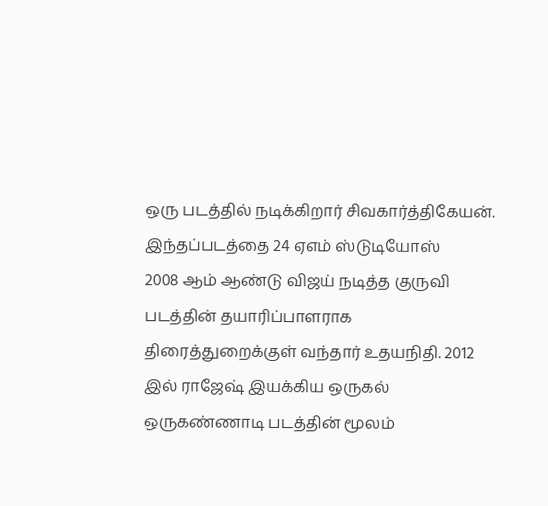ஒரு படத்தில் நடிக்கிறார் சிவகார்த்திகேயன். இந்தப்படத்தை 24 ஏஎம் ஸ்டுடியோஸ்
2008 ஆம் ஆண்டு விஜய் நடித்த குருவி படத்தின் தயாரிப்பாளராக திரைத்துறைக்குள் வந்தார் உதயநிதி. 2012 இல் ராஜேஷ் இயக்கிய ஒருகல் ஒருகண்ணாடி படத்தின் மூலம்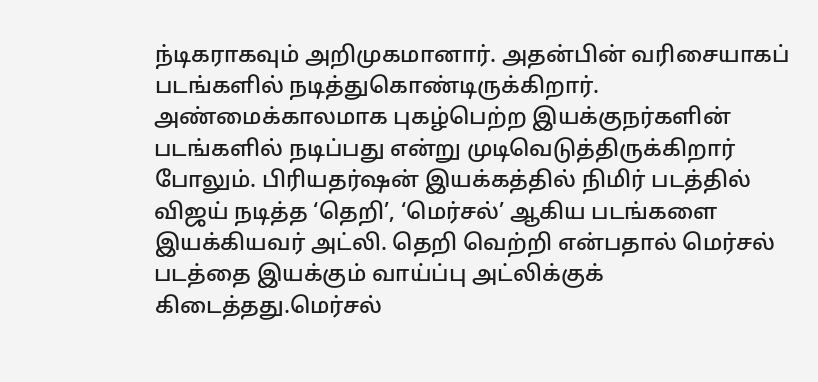ந்டிகராகவும் அறிமுகமானார். அதன்பின் வரிசையாகப் படங்களில் நடித்துகொண்டிருக்கிறார். அண்மைக்காலமாக புகழ்பெற்ற இயக்குநர்களின் படங்களில் நடிப்பது என்று முடிவெடுத்திருக்கிறார் போலும். பிரியதர்ஷன் இயக்கத்தில் நிமிர் படத்தில்
விஜய் நடித்த ‘தெறி’, ‘மெர்சல்’ ஆகிய படங்களை இயக்கியவர் அட்லி. தெறி வெற்றி என்பதால் மெர்சல் படத்தை இயக்கும் வாய்ப்பு அட்லிக்குக் கிடைத்தது.மெர்சல்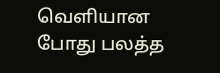வெளியான போது பலத்த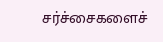சர்ச்சைகளைச்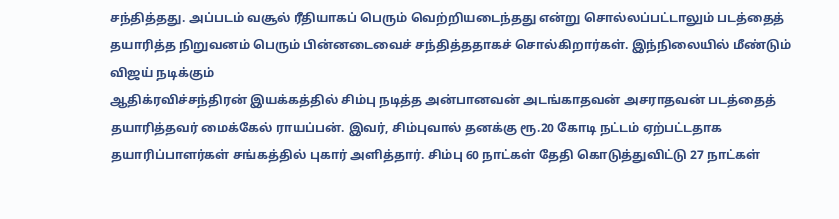சந்தித்தது. அப்படம் வசூல் ரீதியாகப் பெரும் வெற்றியடைந்தது என்று சொல்லப்பட்டாலும் படத்தைத் தயாரித்த நிறுவனம் பெரும் பின்னடைவைச் சந்தித்ததாகச் சொல்கிறார்கள். இந்நிலையில் மீண்டும் விஜய் நடிக்கும்
ஆதிக்ரவிச்சந்திரன் இயக்கத்தில் சிம்பு நடித்த அன்பானவன் அடங்காதவன் அசராதவன் படத்தைத் தயாரித்தவர் மைக்கேல் ராயப்பன். இவர், சிம்புவால் தனக்கு ரூ.20 கோடி நட்டம் ஏற்பட்டதாக தயாரிப்பாளர்கள் சங்கத்தில் புகார் அளித்தார். சிம்பு 60 நாட்கள் தேதி கொடுத்துவிட்டு 27 நாட்கள்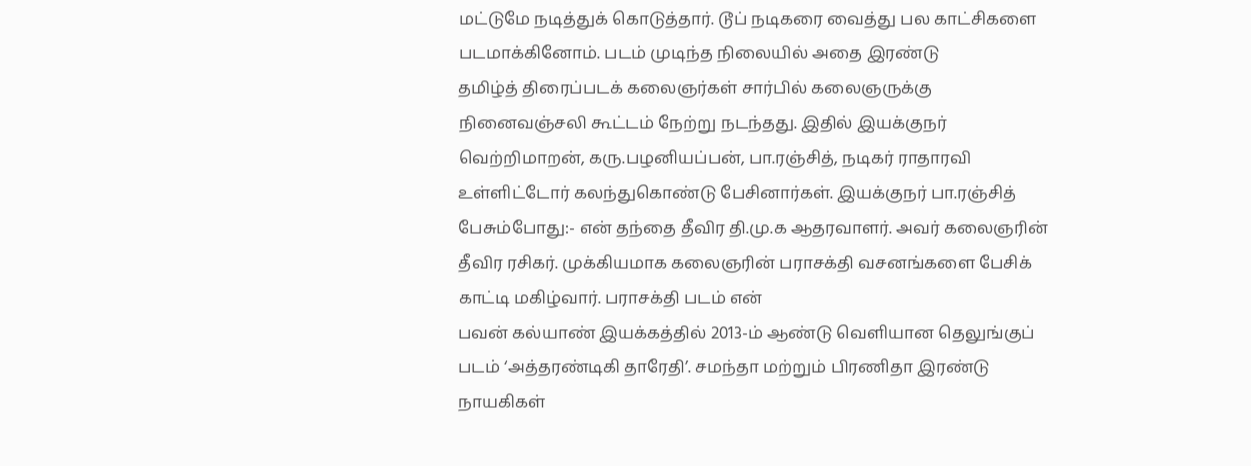மட்டுமே நடித்துக் கொடுத்தார். டூப் நடிகரை வைத்து பல காட்சிகளை படமாக்கினோம். படம் முடிந்த நிலையில் அதை இரண்டு
தமிழ்த் திரைப்படக் கலைஞர்கள் சார்பில் கலைஞருக்கு நினைவஞ்சலி கூட்டம் நேற்று நடந்தது. இதில் இயக்குநர் வெற்றிமாறன், கரு.பழனியப்பன், பா.ரஞ்சித், நடிகர் ராதாரவி உள்ளிட்டோர் கலந்துகொண்டு பேசினார்கள். இயக்குநர் பா.ரஞ்சித் பேசும்போது:- என் தந்தை தீவிர தி.மு.க ஆதரவாளர். அவர் கலைஞரின் தீவிர ரசிகர். முக்கியமாக கலைஞரின் பராசக்தி வசனங்களை பேசிக் காட்டி மகிழ்வார். பராசக்தி படம் என்
பவன் கல்யாண் இயக்கத்தில் 2013-ம் ஆண்டு வெளியான தெலுங்குப் படம் ‘அத்தரண்டிகி தாரேதி’. சமந்தா மற்றும் பிரணிதா இரண்டு நாயகிகள்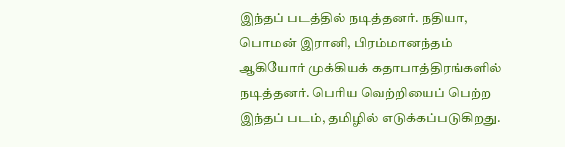இந்தப் படத்தில் நடித்தனர். நதியா, பொமன் இரானி, பிரம்மானந்தம் ஆகியோர் முக்கியக் கதாபாத்திரங்களில் நடித்தனர். பெரிய வெற்றியைப் பெற்ற இந்தப் படம், தமிழில் எடுக்கப்படுகிறது.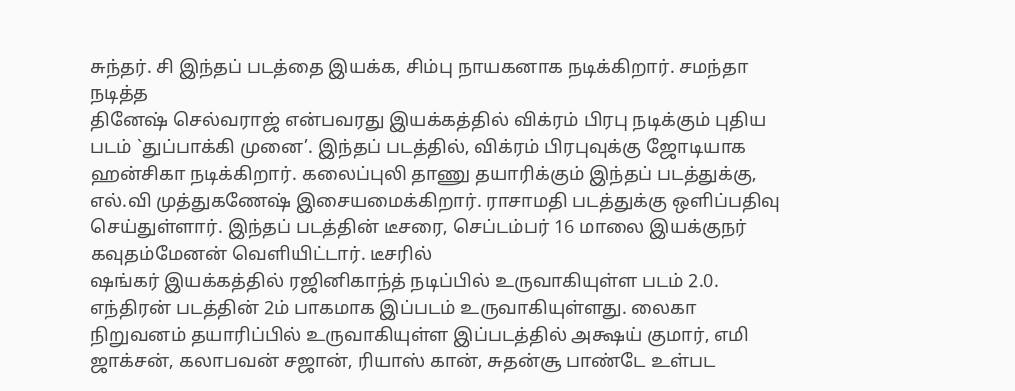சுந்தர். சி இந்தப் படத்தை இயக்க, சிம்பு நாயகனாக நடிக்கிறார். சமந்தா நடித்த
தினேஷ் செல்வராஜ் என்பவரது இயக்கத்தில் விக்ரம் பிரபு நடிக்கும் புதிய படம் `துப்பாக்கி முனை’. இந்தப் படத்தில், விக்ரம் பிரபுவுக்கு ஜோடியாக ஹன்சிகா நடிக்கிறார். கலைப்புலி தாணு தயாரிக்கும் இந்தப் படத்துக்கு, எல்.வி முத்துகணேஷ் இசையமைக்கிறார். ராசாமதி படத்துக்கு ஒளிப்பதிவு செய்துள்ளார். இந்தப் படத்தின் டீசரை, செப்டம்பர் 16 மாலை இயக்குநர் கவுதம்மேனன் வெளியிட்டார். டீசரில்
ஷங்கர் இயக்கத்தில் ரஜினிகாந்த் நடிப்பில் உருவாகியுள்ள படம் 2.0. எந்திரன் படத்தின் 2ம் பாகமாக இப்படம் உருவாகியுள்ளது. லைகா நிறுவனம் தயாரிப்பில் உருவாகியுள்ள இப்படத்தில் அக்ஷய் குமார், எமி ஜாக்சன், கலாபவன் சஜான், ரியாஸ் கான், சுதன்சூ பாண்டே உள்பட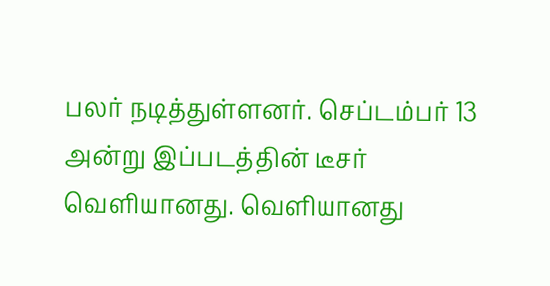பலர் நடித்துள்ளனர். செப்டம்பர் 13 அன்று இப்படத்தின் டீசர் வெளியானது. வெளியானது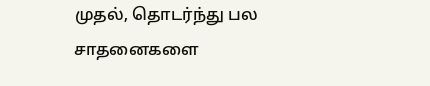முதல், தொடர்ந்து பல சாதனைகளை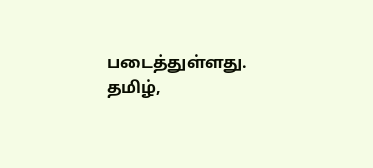படைத்துள்ளது. தமிழ்,